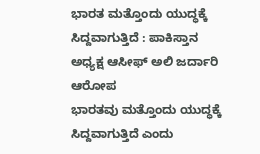ಭಾರತ ಮತ್ತೊಂದು ಯುದ್ಧಕ್ಕೆ ಸಿದ್ದವಾಗುತ್ತಿದೆ : ಪಾಕಿಸ್ತಾನ ಅಧ್ಯಕ್ಷ ಆಸೀಫ್ ಅಲಿ ಜರ್ದಾರಿ ಆರೋಪ
ಭಾರತವು ಮತ್ತೊಂದು ಯುದ್ಧಕ್ಕೆ ಸಿದ್ದವಾಗುತ್ತಿದೆ ಎಂದು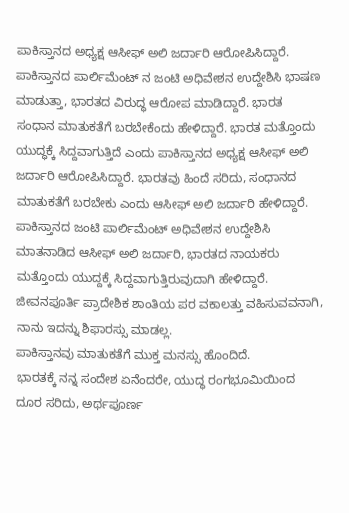ಪಾಕಿಸ್ತಾನದ ಅಧ್ಯಕ್ಷ ಆಸೀಫ್ ಅಲಿ ಜರ್ದಾರಿ ಆರೋಪಿಸಿದ್ದಾರೆ. ಪಾಕಿಸ್ತಾನದ ಪಾರ್ಲಿಮೆಂಟ್ ನ ಜಂಟಿ ಅಧಿವೇಶನ ಉದ್ದೇಶಿಸಿ ಭಾಷಣ ಮಾಡುತ್ತಾ, ಭಾರತದ ವಿರುದ್ಧ ಆರೋಪ ಮಾಡಿದ್ದಾರೆ. ಭಾರತ ಸಂಧಾನ ಮಾತುಕತೆಗೆ ಬರಬೇಕೆಂದು ಹೇಳಿದ್ದಾರೆ. ಭಾರತ ಮತ್ತೊಂದು ಯುದ್ಧಕ್ಕೆ ಸಿದ್ದವಾಗುತ್ತಿದೆ ಎಂದು ಪಾಕಿಸ್ತಾನದ ಅಧ್ಯಕ್ಷ ಆಸೀಫ್ ಅಲಿ ಜರ್ದಾರಿ ಆರೋಪಿಸಿದ್ದಾರೆ. ಭಾರತವು ಹಿಂದೆ ಸರಿದು, ಸಂಧಾನದ ಮಾತುಕತೆಗೆ ಬರಬೇಕು ಎಂದು ಆಸೀಫ್ ಅಲಿ ಜರ್ದಾರಿ ಹೇಳಿದ್ದಾರೆ.
ಪಾಕಿಸ್ತಾನದ ಜಂಟಿ ಪಾರ್ಲಿಮೆಂಟ್ ಅಧಿವೇಶನ ಉದ್ದೇಶಿಸಿ ಮಾತನಾಡಿದ ಆಸೀಫ್ ಅಲಿ ಜರ್ದಾರಿ, ಭಾರತದ ನಾಯಕರು ಮತ್ತೊಂದು ಯುದ್ದಕ್ಕೆ ಸಿದ್ದವಾಗುತ್ತಿರುವುದಾಗಿ ಹೇಳಿದ್ದಾರೆ. ಜೀವನಪೂರ್ತಿ ಪ್ರಾದೇಶಿಕ ಶಾಂತಿಯ ಪರ ವಕಾಲತ್ತು ವಹಿಸುವವನಾಗಿ, ನಾನು ಇದನ್ನು ಶಿಫಾರಸ್ಸು ಮಾಡಲ್ಲ.
ಪಾಕಿಸ್ತಾನವು ಮಾತುಕತೆಗೆ ಮುಕ್ತ ಮನಸ್ಸು ಹೊಂದಿದೆ.
ಭಾರತಕ್ಕೆ ನನ್ನ ಸಂದೇಶ ಏನೆಂದರೇ, ಯುದ್ಧ ರಂಗಭೂಮಿಯಿಂದ ದೂರ ಸರಿದು, ಅರ್ಥಪೂರ್ಣ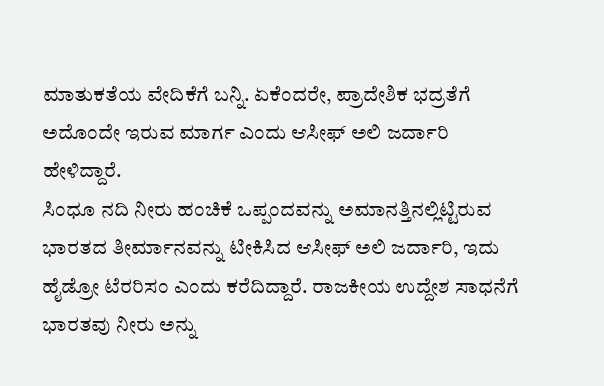ಮಾತುಕತೆಯ ವೇದಿಕೆಗೆ ಬನ್ನಿ. ಏಕೆಂದರೇ, ಪ್ರಾದೇಶಿಕ ಭದ್ರತೆಗೆ ಅದೊಂದೇ ಇರುವ ಮಾರ್ಗ ಎಂದು ಆಸೀಫ್ ಅಲಿ ಜರ್ದಾರಿ ಹೇಳಿದ್ದಾರೆ.
ಸಿಂಧೂ ನದಿ ನೀರು ಹಂಚಿಕೆ ಒಪ್ಪಂದವನ್ನು ಅಮಾನತ್ತಿನಲ್ಲಿಟ್ಟಿರುವ ಭಾರತದ ತೀರ್ಮಾನವನ್ನು ಟೀಕಿಸಿದ ಆಸೀಫ್ ಅಲಿ ಜರ್ದಾರಿ, ಇದು ಹೈಡ್ರೋ ಟೆರರಿಸಂ ಎಂದು ಕರೆದಿದ್ದಾರೆ. ರಾಜಕೀಯ ಉದ್ದೇಶ ಸಾಧನೆಗೆ ಭಾರತವು ನೀರು ಅನ್ನು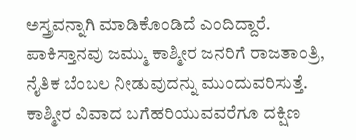ಅಸ್ತ್ರವನ್ನಾಗಿ ಮಾಡಿಕೊಂಡಿದೆ ಎಂದಿದ್ದಾರೆ.
ಪಾಕಿಸ್ತಾನವು ಜಮ್ಮು ಕಾಶ್ಮೀರ ಜನರಿಗೆ ರಾಜತಾಂತ್ರಿ, ನೈತಿಕ ಬೆಂಬಲ ನೀಡುವುದನ್ನು ಮುಂದುವರಿಸುತ್ತೆ. ಕಾಶ್ಮೀರ ವಿವಾದ ಬಗೆಹರಿಯುವವರೆಗೂ ದಕ್ಷಿಣ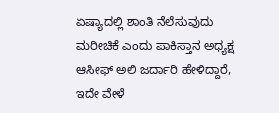ಏಷ್ಯಾದಲ್ಲಿ ಶಾಂತಿ ನೆಲೆಸುವುದು ಮರೀಚಿಕೆ ಎಂದು ಪಾಕಿಸ್ತಾನ ಅಧ್ಯಕ್ಷ ಆಸೀಫ್ ಅಲಿ ಜರ್ದಾರಿ ಹೇಳಿದ್ದಾರೆ,
ಇದೇ ವೇಳೆ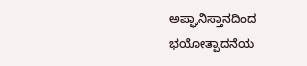ಅಪ್ಘಾನಿಸ್ತಾನದಿಂದ ಭಯೋತ್ಪಾದನೆಯ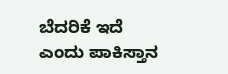ಬೆದರಿಕೆ ಇದೆ ಎಂದು ಪಾಕಿಸ್ತಾನ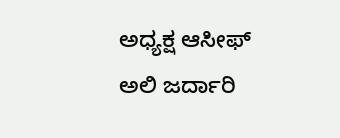ಅಧ್ಯಕ್ಷ ಆಸೀಫ್ ಅಲಿ ಜರ್ದಾರಿ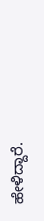ಹೇಳಿದ್ದಾರೆ.